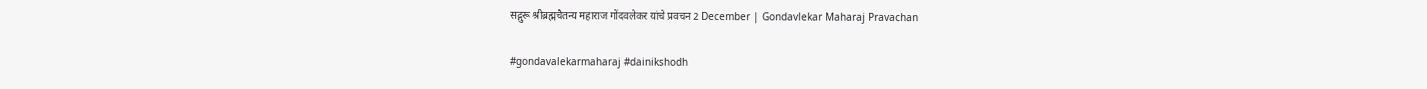सद्गुरू श्रीब्रह्मचैतन्य महाराज गोंदवलेकर यांचे प्रवचन 2 December | Gondavlekar Maharaj Pravachan

#gondavalekarmaharaj #dainikshodh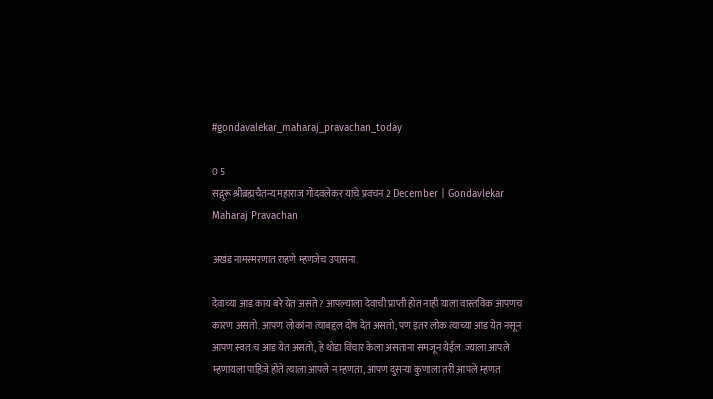#gondavalekar_maharaj_pravachan_today

0 5
सद्गुरू श्रीब्रह्मचैतन्य महाराज गोंदवलेकर यांचे प्रवचन 2 December | Gondavlekar Maharaj Pravachan

अखंड नामस्मरणात राहणे म्हणजेच उपासना.

देवाच्या आड काय बरे येत असते ? आपल्याला देवाची प्राप्ती होत नाही याला वास्तविक आपणच कारण असतो. आपण लोकांना त्याबद्दल दोष देत असतो, पण इतर लोक त्याच्या आड येत नसून आपण स्वत:च आड येत असतो, हे थोडा विचार केला असताना समजून येईल. ज्याला आपले म्हणायला पाहिजे होते त्याला आपले न म्हणता, आपण दुसऱ्या कुणाला तरी आपले म्हणत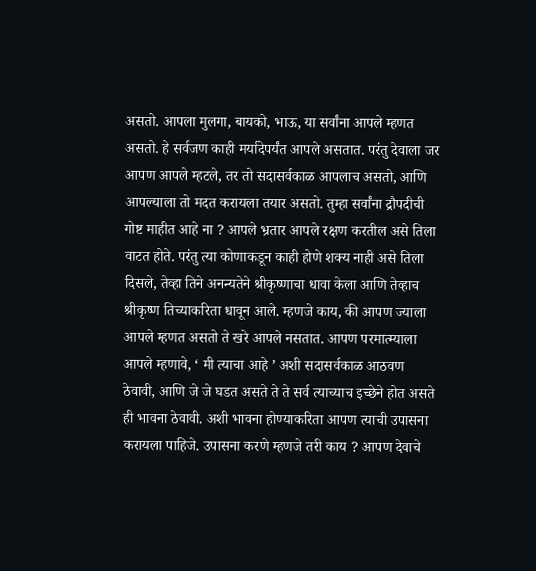असतो. आपला मुलगा, बायको, भाऊ, या सर्वांना आपले म्हणत असतो. हे सर्वजण काही मर्यादेपर्यंत आपले असतात. परंतु देवाला जर आपण आपले म्हटले, तर तो सदासर्वकाळ आपलाच असतो, आणि आपल्याला तो मदत करायला तयार असतो. तुम्हा सर्वांना द्रौपदीची गोष्ट माहीत आहे ना ? आपले भ्रतार आपले रक्षण करतील असे तिला वाटत होते. परंतु त्या कोणाकडून काही होणे शक्य नाही असे तिला दिसले, तेव्हा तिने अनन्यतेने श्रीकृष्णाचा धावा केला आणि तेव्हाच श्रीकृष्ण तिच्याकरिता धावून आले. म्हणजे काय, की आपण ज्याला आपले म्हणत असतो ते खरे आपले नसतात. आपण परमात्म्याला आपले म्हणावे, ‘ मी त्याचा आहे ’ अशी सदासर्वकाळ आठवण ठेवावी, आणि जे जे घडत असते ते ते सर्व त्याच्याच इच्छेने होत असते ही भावना ठेवावी. अशी भावना होण्याकरिता आपण त्याची उपासना करायला पाहिजे. उपासना करणे म्हणजे तरी काय ? आपण देवाचे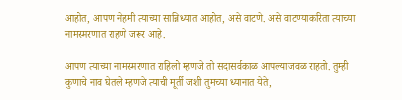आहोत, आपण नेहमी त्याच्या सान्निध्यात आहोत, असे वाटणे. असे वाटण्याकरिता त्याच्या नामस्मरणात राहणे जरूर आहे.

आपण त्याच्या नामस्मरणात राहिलो म्हणजे तो सदासर्वकाळ आपल्याजवळ राहतो. तुम्ही कुणाचे नाव घेतले म्हणजे त्याची मूर्ती जशी तुमच्या ध्यानात येते,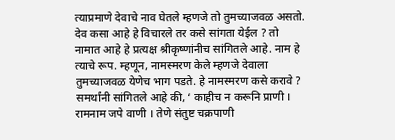त्याप्रमाणे देवाचे नाव घेतले म्हणजे तो तुमच्याजवळ असतो. देव कसा आहे हे विचारले तर कसे सांगता येईल ? तो नामात आहे हे प्रत्यक्ष श्रीकृष्णांनीच सांगितले आहे. नाम हे त्याचे रूप. म्हणून, नामस्मरण केले म्हणजे देवाला तुमच्याजवळ येणेच भाग पडते. हे नामस्मरण कसे करावे ? समर्थांनी सांगितले आहे की, ‘ काहीच न करूनि प्राणी । रामनाम जपे वाणी । तेणे संतुष्ट चक्रपाणी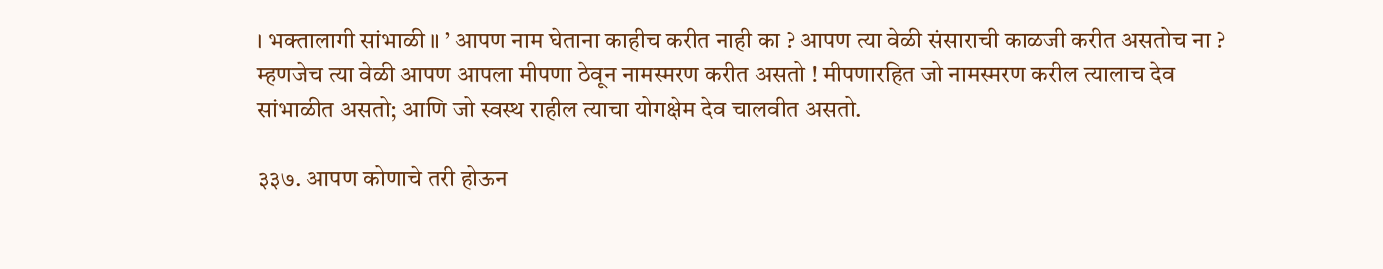। भक्तालागी सांभाळी ॥ ’ आपण नाम घेताना काहीच करीत नाही का ? आपण त्या वेळी संसाराची काळजी करीत असतोच ना ? म्हणजेच त्या वेळी आपण आपला मीपणा ठेवून नामस्मरण करीत असतो ! मीपणारहित जो नामस्मरण करील त्यालाच देव सांभाळीत असतो; आणि जो स्वस्थ राहील त्याचा योगक्षेम देव चालवीत असतो.

३३७. आपण कोणाचे तरी होऊन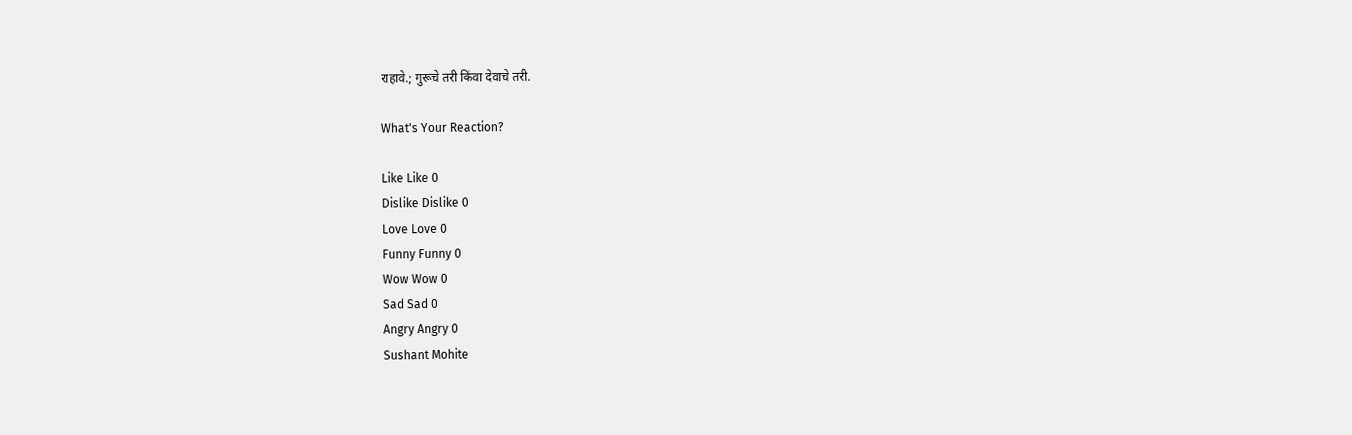राहावे.; गुरूचे तरी किंवा देवाचे तरी.

What's Your Reaction?

Like Like 0
Dislike Dislike 0
Love Love 0
Funny Funny 0
Wow Wow 0
Sad Sad 0
Angry Angry 0
Sushant Mohite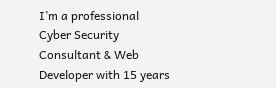I’m a professional Cyber Security Consultant & Web Developer with 15 years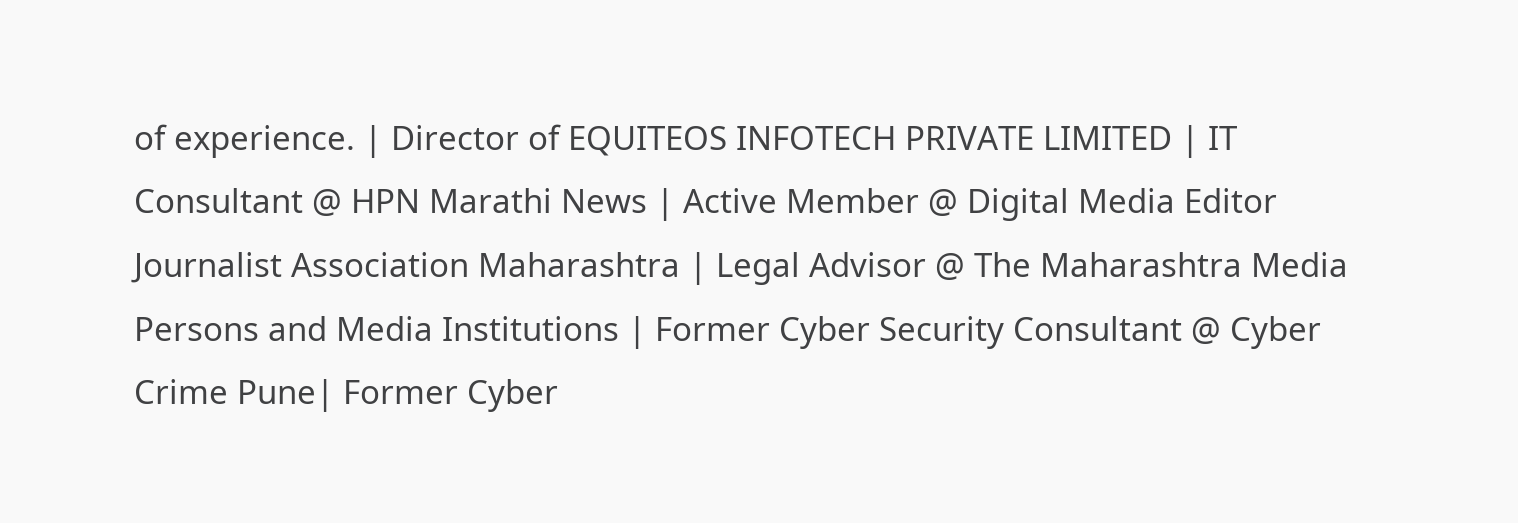of experience. | Director of EQUITEOS INFOTECH PRIVATE LIMITED | IT Consultant @ HPN Marathi News | Active Member @ Digital Media Editor Journalist Association Maharashtra | Legal Advisor @ The Maharashtra Media Persons and Media Institutions | Former Cyber Security Consultant @ Cyber Crime Pune| Former Cyber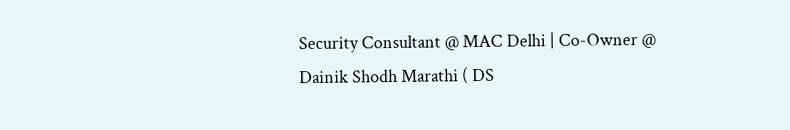Security Consultant @ MAC Delhi | Co-Owner @ Dainik Shodh Marathi ( DS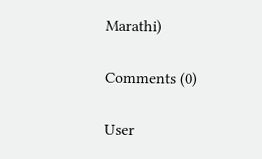Marathi)

Comments (0)

User